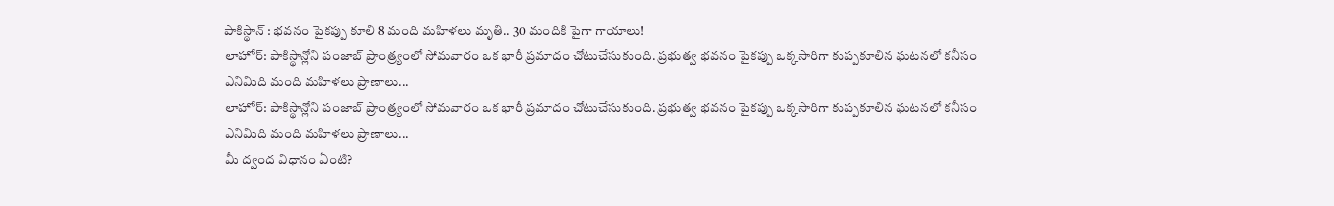పాకిస్థాన్ : భవనం పైకప్పు కూలి 8 మంది మహిళలు మృతి.. 30 మందికి పైగా గాయాలు!
లాహోర్: పాకిస్థాన్లోని పంజాబ్ ప్రాంత్ర్యంలో సోమవారం ఒక భారీ ప్రమాదం చోటుచేసుకుంది. ప్రభుత్వ భవనం పైకప్పు ఒక్కసారిగా కుప్పకూలిన ఘటనలో కనీసం ఎనిమిది మంది మహిళలు ప్రాణాలు...
లాహోర్: పాకిస్థాన్లోని పంజాబ్ ప్రాంత్ర్యంలో సోమవారం ఒక భారీ ప్రమాదం చోటుచేసుకుంది. ప్రభుత్వ భవనం పైకప్పు ఒక్కసారిగా కుప్పకూలిన ఘటనలో కనీసం ఎనిమిది మంది మహిళలు ప్రాణాలు...
మీ ద్వంద విధానం ఏంటి?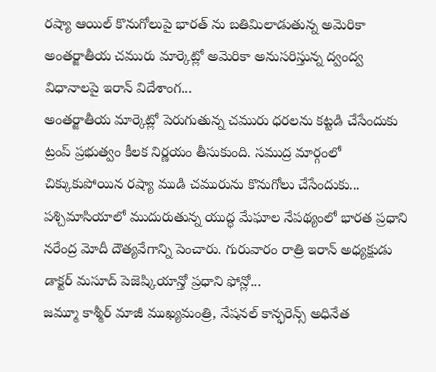రష్యా ఆయిల్ కొనుగోలుపై భారత్ ను బతిమిలాడుతున్న అమెరికా అంతర్జాతీయ చమురు మార్కెట్లో అమెరికా అనుసరిస్తున్న ద్వంద్వ విధానాలపై ఇరాన్ విదేశాంగ...
అంతర్జాతీయ మార్కెట్లో పెరుగుతున్న చమురు ధరలను కట్టడి చేసేందుకు ట్రంప్ ప్రభుత్వం కీలక నిర్ణయం తీసుకుంది. సముద్ర మార్గంలో చిక్కుకుపోయిన రష్యా ముడి చమురును కొనుగోలు చేసేందుకు...
పశ్చిమాసియాలో ముదురుతున్న యుద్ధ మేఘాల నేపథ్యంలో భారత ప్రధాని నరేంద్ర మోదీ దౌత్యవేగాన్ని పెంచారు. గురువారం రాత్రి ఇరాన్ అధ్యక్షుడు డాక్టర్ మసూద్ పెజెష్కియాన్తో ప్రధాని ఫోన్లో...
జమ్మూ కాశ్మీర్ మాజీ ముఖ్యమంత్రి, నేషనల్ కాన్ఫరెన్స్ అధినేత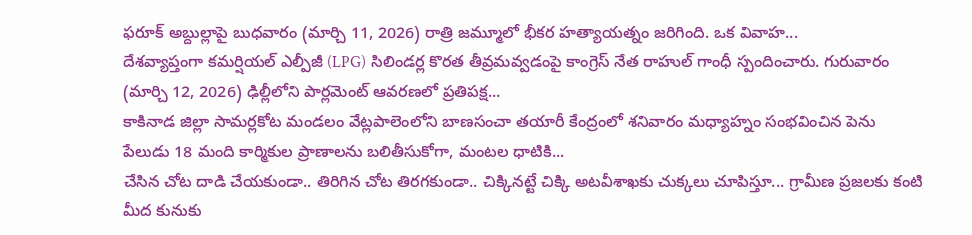ఫరూక్ అబ్దుల్లాపై బుధవారం (మార్చి 11, 2026) రాత్రి జమ్మూలో భీకర హత్యాయత్నం జరిగింది. ఒక వివాహ...
దేశవ్యాప్తంగా కమర్షియల్ ఎల్పీజీ (LPG) సిలిండర్ల కొరత తీవ్రమవ్వడంపై కాంగ్రెస్ నేత రాహుల్ గాంధీ స్పందించారు. గురువారం (మార్చి 12, 2026) ఢిల్లీలోని పార్లమెంట్ ఆవరణలో ప్రతిపక్ష...
కాకినాడ జిల్లా సామర్లకోట మండలం వేట్లపాలెంలోని బాణసంచా తయారీ కేంద్రంలో శనివారం మధ్యాహ్నం సంభవించిన పెను పేలుడు 18 మంది కార్మికుల ప్రాణాలను బలితీసుకోగా, మంటల ధాటికి...
చేసిన చోట దాడి చేయకుండా.. తిరిగిన చోట తిరగకుండా.. చిక్కినట్టే చిక్కి అటవీశాఖకు చుక్కలు చూపిస్తూ... గ్రామీణ ప్రజలకు కంటి మీద కునుకు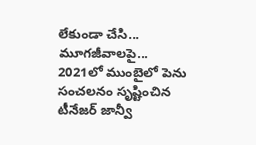లేకుండా చేసి... మూగజీవాలపై...
2021లో ముంబైలో పెను సంచలనం సృష్టించిన టీనేజర్ జాన్వీ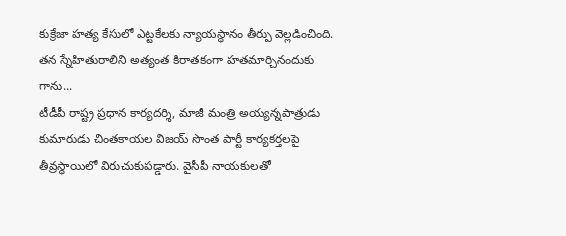కుక్రేజా హత్య కేసులో ఎట్టకేలకు న్యాయస్థానం తీర్పు వెల్లడించింది. తన స్నేహితురాలిని అత్యంత కిరాతకంగా హతమార్చినందుకు గాను...
టీడీపీ రాష్ట్ర ప్రధాన కార్యదర్శి, మాజీ మంత్రి అయ్యన్నపాత్రుడు కుమారుడు చింతకాయల విజయ్ సొంత పార్టీ కార్యకర్తలపై తీవ్రస్థాయిలో విరుచుకుపడ్డారు. వైసీపీ నాయకులతో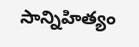సాన్నిహిత్యం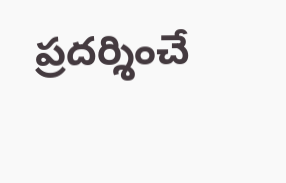ప్రదర్శించే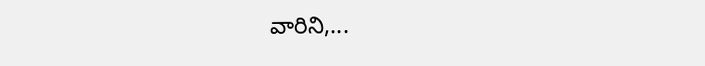వారిని,...